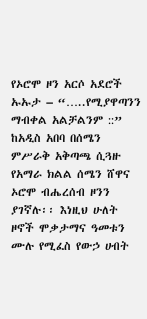የኦሮሞ ዞን አርሶ አደሮች ኡኡታ – “…..የሚያዋጣንን ማብቀል አልቻልንም ::”
ከአዲስ አበባ በሰሜን ምሥራቅ አቅጣጫ ሲጓዙ የአማራ ክልል ሰሜን ሸዋና ኦሮሞ ብሔረሰብ ዞንን ያገኛሉ፡፡ እነዚህ ሁለት ዞኖች ሞቃታማና ዓመቱን ሙሉ የሚፈስ የውኃ ሀብት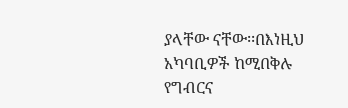ያላቸው ናቸው፡፡በእነዚህ አካባቢዎች ከሚበቅሉ የግብርና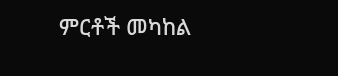ምርቶች መካከል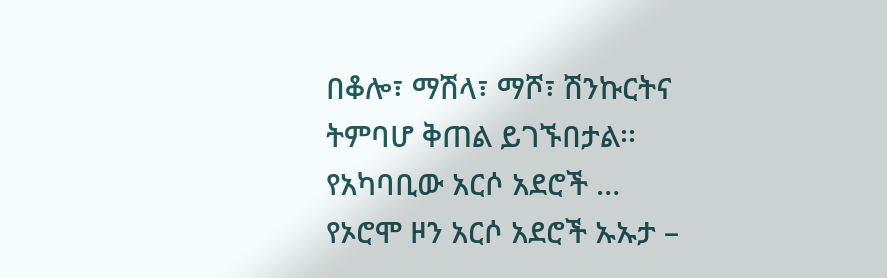በቆሎ፣ ማሽላ፣ ማሾ፣ ሽንኩርትና ትምባሆ ቅጠል ይገኙበታል፡፡ የአካባቢው አርሶ አደሮች …
የኦሮሞ ዞን አርሶ አደሮች ኡኡታ –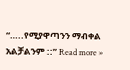“…..የሚያዋጣንን ማብቀል አልቻልንም ::” Read more »